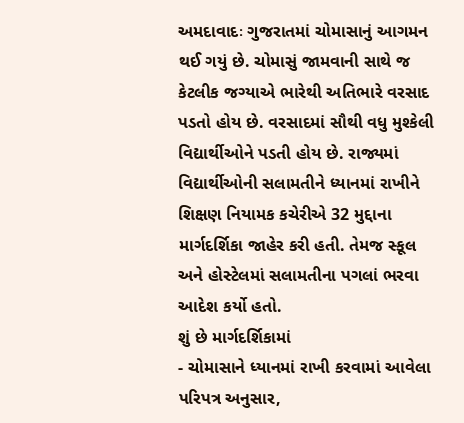અમદાવાદઃ ગુજરાતમાં ચોમાસાનું આગમન થઈ ગયું છે. ચોમાસું જામવાની સાથે જ કેટલીક જગ્યાએ ભારેથી અતિભારે વરસાદ પડતો હોય છે. વરસાદમાં સૌથી વધુ મુશ્કેલી વિદ્યાર્થીઓને પડતી હોય છે. રાજ્યમાં વિદ્યાર્થીઓની સલામતીને ધ્યાનમાં રાખીને શિક્ષણ નિયામક કચેરીએ 32 મુદ્દાના માર્ગદર્શિકા જાહેર કરી હતી. તેમજ સ્કૂલ અને હોસ્ટેલમાં સલામતીના પગલાં ભરવા આદેશ કર્યો હતો.
શું છે માર્ગદર્શિકામાં
- ચોમાસાને ધ્યાનમાં રાખી કરવામાં આવેલા પરિપત્ર અનુસાર,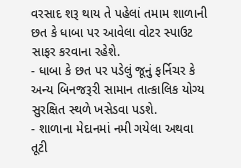વરસાદ શરૂ થાય તે પહેલાં તમામ શાળાની છત કે ધાબા પર આવેલા વોટર સ્પાઉટ સાફર કરવાના રહેશે.
- ધાબા કે છત પર પડેલું જૂનું ફર્નિચર કે અન્ય બિનજરૂરી સામાન તાત્કાલિક યોગ્ય સુરક્ષિત સ્થળે ખસેડવા પડશે.
- શાળાના મેદાનમાં નમી ગયેલા અથવા તૂટી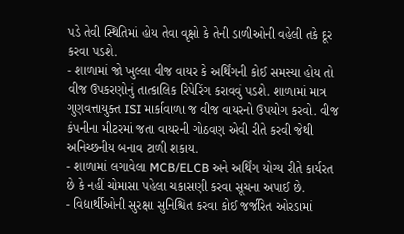પડે તેવી સ્થિતિમાં હોય તેવા વૃક્ષો કે તેની ડાળીઓની વહેલી તકે દૂર કરવા પડશે.
- શાળામાં જો ખુલ્લા વીજ વાયર કે અર્થિંગની કોઈ સમસ્યા હોય તો વીજ ઉપકરણોનું તાત્કાલિક રિપેરિંગ કરાવવું પડશે. શાળામાં માત્ર ગુણવત્તાયુક્ત ISI માર્કાવાળા જ વીજ વાયરનો ઉપયોગ કરવો. વીજ કંપનીના મીટરમાં જતા વાયરની ગોઠવણ એવી રીતે કરવી જેથી અનિચ્છનીય બનાવ ટાળી શકાય.
- શાળામાં લગાવેલા MCB/ELCB અને અર્થિંગ યોગ્ય રીતે કાર્યરત છે કે નહીં ચોમાસા પહેલા ચકાસણી કરવા સૂચના અપાઈ છે.
- વિદ્યાર્થીઓની સુરક્ષા સુનિશ્ચિત કરવા કોઈ જર્જરિત ઓરડામાં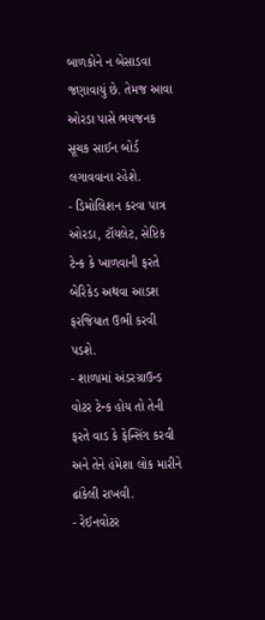બાળકોને ન બેસાડવા જણાવાયું છે. તેમજ આવા ઓરડા પાસે ભયજનક સૂચક સાઈન બોર્ડ લગાવવાના રહેશે.
- ડિમોલિશન કરવા પાત્ર ઓરડા, ટૉયલેટ, સેપ્ટિક ટેન્ક કે ખાળવાની ફરતે બેરિકેડ અથવા આડશ ફરજિયાત ઉભી કરવી પડશે.
- શાળામાં અંડરગ્રાઉન્ડ વોટર ટેન્ક હોય તો તેની ફરતે વાડ કે ફેન્સિંગ કરવી અને તેને હંમેશા લોક મારીને ઢાંકેલી રાખવી.
- રેઈનવોટર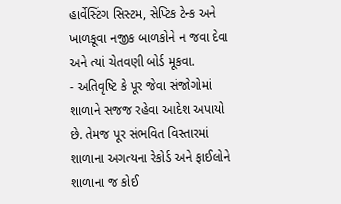હાર્વેસ્ટિંગ સિસ્ટમ, સેપ્ટિક ટેન્ક અને ખાળકૂવા નજીક બાળકોને ન જવા દેવા અને ત્યાં ચેતવણી બોર્ડ મૂકવા.
- અતિવૃષ્ટિ કે પૂર જેવા સંજોગોમાં શાળાને સજજ રહેવા આદેશ અપાયો છે. તેમજ પૂર સંભવિત વિસ્તારમાં શાળાના અગત્યના રેકોર્ડ અને ફાઈલોને શાળાના જ કોઈ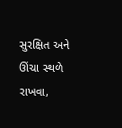સુરક્ષિત અને ઊંચા સ્થળે રાખવા,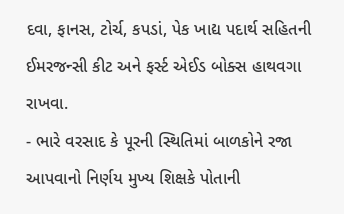દવા, ફાનસ, ટોર્ચ, કપડાં, પેક ખાદ્ય પદાર્થ સહિતની ઈમરજન્સી કીટ અને ફર્સ્ટ એઈડ બોક્સ હાથવગા રાખવા.
- ભારે વરસાદ કે પૂરની સ્થિતિમાં બાળકોને રજા આપવાનો નિર્ણય મુખ્ય શિક્ષકે પોતાની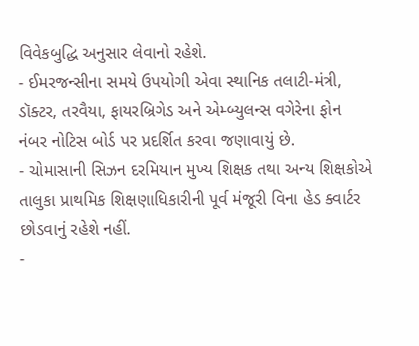વિવેકબુદ્ધિ અનુસાર લેવાનો રહેશે.
- ઈમરજન્સીના સમયે ઉપયોગી એવા સ્થાનિક તલાટી-મંત્રી, ડૉક્ટર, તરવૈયા, ફાયરબ્રિગેડ અને એમ્બ્યુલન્સ વગેરેના ફોન નંબર નોટિસ બોર્ડ પર પ્રદર્શિત કરવા જણાવાયું છે.
- ચોમાસાની સિઝન દરમિયાન મુખ્ય શિક્ષક તથા અન્ય શિક્ષકોએ તાલુકા પ્રાથમિક શિક્ષણાધિકારીની પૂર્વ મંજૂરી વિના હેડ ક્વાર્ટર છોડવાનું રહેશે નહીં.
-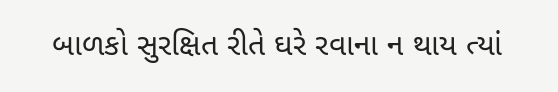બાળકો સુરક્ષિત રીતે ઘરે રવાના ન થાય ત્યાં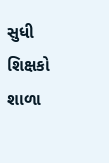સુધી શિક્ષકો શાળા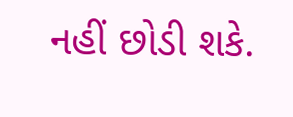નહીં છોડી શકે.